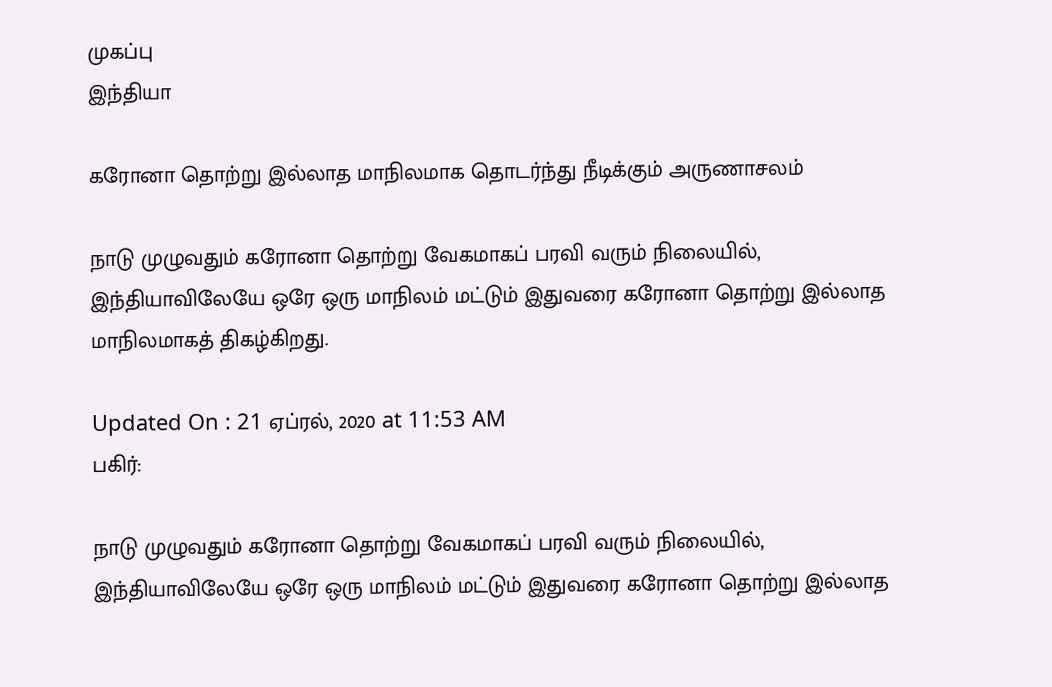முகப்பு
இந்தியா

கரோனா தொற்று இல்லாத மாநிலமாக தொடர்ந்து நீடிக்கும் அருணாசலம்

நாடு முழுவதும் கரோனா தொற்று வேகமாகப் பரவி வரும் நிலையில், இந்தியாவிலேயே ஒரே ஒரு மாநிலம் மட்டும் இதுவரை கரோனா தொற்று இல்லாத மாநிலமாகத் திகழ்கிறது.

Updated On : 21 ஏப்ரல், 2020 at 11:53 AM
பகிர்:

நாடு முழுவதும் கரோனா தொற்று வேகமாகப் பரவி வரும் நிலையில், இந்தியாவிலேயே ஒரே ஒரு மாநிலம் மட்டும் இதுவரை கரோனா தொற்று இல்லாத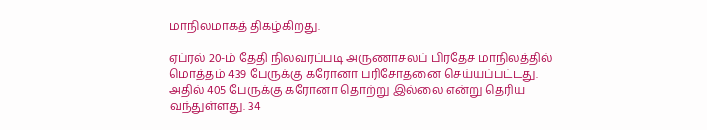மாநிலமாகத் திகழ்கிறது.

ஏப்ரல் 20-ம் தேதி நிலவரப்படி அருணாசலப் பிரதேச மாநிலத்தில் மொத்தம் 439 பேருக்கு கரோனா பரிசோதனை செய்யப்பட்டது. அதில் 405 பேருக்கு கரோனா தொற்று இல்லை என்று தெரிய வந்துள்ளது. 34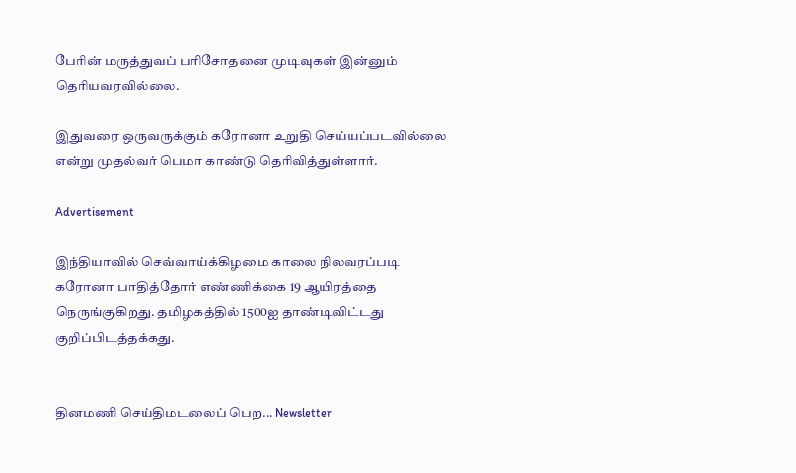பேரின் மருத்துவப் பரிசோதனை முடிவுகள் இன்னும் தெரியவரவில்லை.

இதுவரை ஒருவருக்கும் கரோனா உறுதி செய்யப்படவில்லை என்று முதல்வர் பெமா காண்டு தெரிவித்துள்ளார்.

Advertisement

இந்தியாவில் செவ்வாய்க்கிழமை காலை நிலவரப்படி கரோனா பாதித்தோர் எண்ணிக்கை 19 ஆயிரத்தை நெருங்குகிறது. தமிழகத்தில் 1500ஐ தாண்டிவிட்டது குறிப்பிடத்தக்கது.


தினமணி செய்திமடலைப் பெற... Newsletter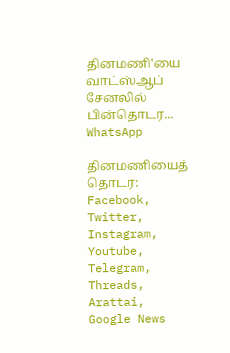தினமணி'யை வாட்ஸ்ஆப் சேனலில் பின்தொடர... WhatsApp

தினமணியைத் தொடர: Facebook, Twitter, Instagram, Youtube, Telegram, Threads, Arattai, Google News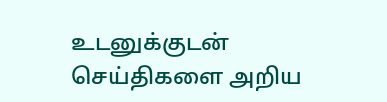உடனுக்குடன் செய்திகளை அறிய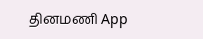தினமணி App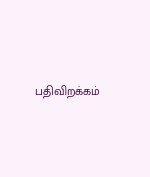பதிவிறக்கம்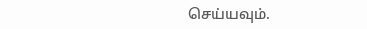செய்யவும்.